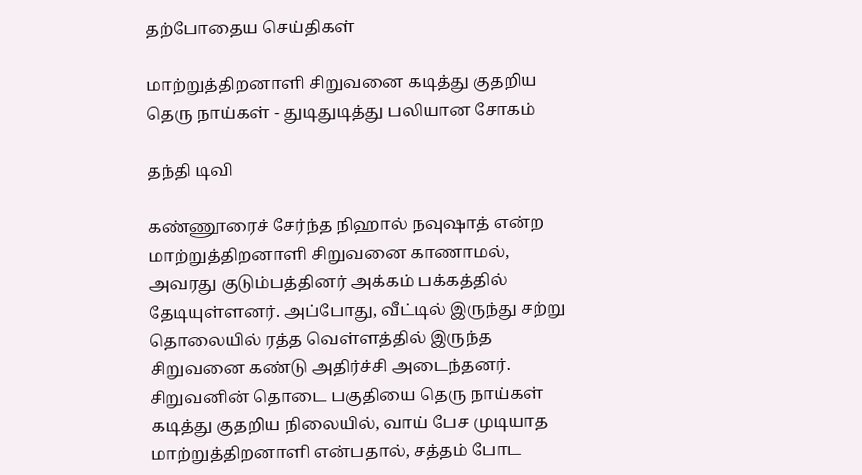தற்போதைய செய்திகள்

மாற்றுத்திறனாளி சிறுவனை கடித்து குதறிய தெரு நாய்கள் - துடிதுடித்து பலியான சோகம்

தந்தி டிவி

கண்ணூரைச் சேர்ந்த நிஹால் நவுஷாத் என்ற மாற்றுத்திறனாளி சிறுவனை காணாமல், அவரது குடும்பத்தினர் அக்கம் பக்கத்தில் தேடியுள்ளனர். அப்போது, வீட்டில் இருந்து சற்று தொலையில் ரத்த வெள்ளத்தில் இருந்த சிறுவனை கண்டு அதிர்ச்சி அடைந்தனர். சிறுவனின் தொடை பகுதியை தெரு நாய்கள் கடித்து குதறிய நிலையில், வாய் பேச முடியாத மாற்றுத்திறனாளி என்பதால், சத்தம் போட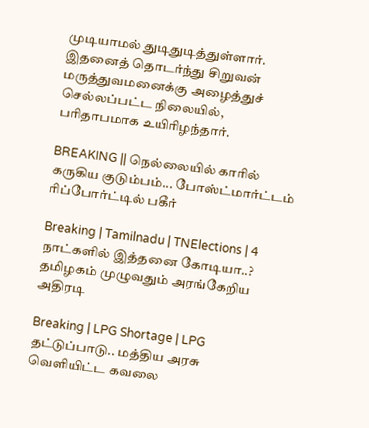முடியாமல் துடிதுடித்துள்ளார். இதனைத் தொடர்ந்து சிறுவன் மருத்துவமனைக்கு அழைத்துச் செல்லப்பட்ட நிலையில், பரிதாபமாக உயிரிழந்தார்.

BREAKING || நெல்லையில் காரில் கருகிய குடும்பம்... போஸ்ட்மார்ட்டம் ரிப்போர்ட்டில் பகீர்

Breaking | Tamilnadu | TNElections | 4 நாட்களில் இத்தனை கோடியா..? தமிழகம் முழுவதும் அரங்கேறிய அதிரடி

Breaking | LPG Shortage | LPG தட்டுப்பாடு.. மத்திய அரசு வெளியிட்ட கவலை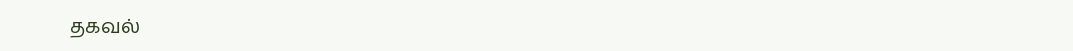தகவல்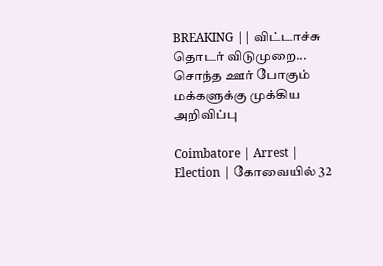BREAKING || விட்டாச்சு தொடர் விடுமுறை... சொந்த ஊர் போகும் மக்களுக்கு முக்கிய அறிவிப்பு

Coimbatore | Arrest | Election | கோவையில் 32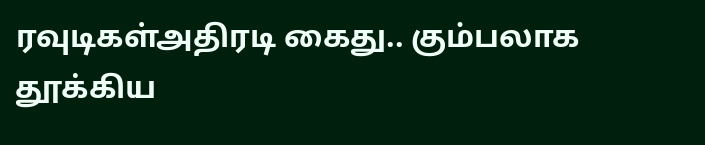ரவுடிகள்அதிரடி கைது.. கும்பலாக தூக்கிய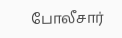போலீசார்